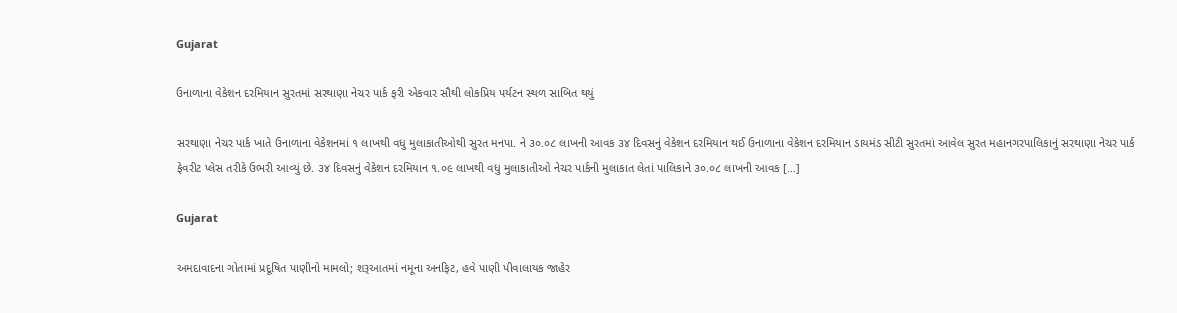Gujarat

ઉનાળાના વેકેશન દરમિયાન સુરતમાં સરથાણા નેચર પાર્ક ફરી એકવાર સૌથી લોકપ્રિય પર્યટન સ્થળ સાબિત થયું

સરથાણા નેચર પાર્ક ખાતે ઉનાળાના વેકેશનમાં ૧ લાખથી વધુ મુલાકાતીઓથી સુરત મનપા. ને ૩૦.૦૮ લાખની આવક ૩૪ દિવસનું વેકેશન દરમિયાન થઈ ઉનાળાના વેકેશન દરમિયાન ડાયમંડ સીટી સુરતમાં આવેલ સુરત મહાનગરપાલિકાનું સરથાણા નેચર પાર્ક ફેવરીટ પ્લેસ તરીકે ઉભરી આવ્યું છે. ૩૪ દિવસનું વેકેશન દરમિયાન ૧.૦૯ લાખથી વધુ મુલાકાતીઓ નેચર પાર્કની મુલાકાત લેતાં પાલિકાને ૩૦.૦૮ લાખની આવક […]

Gujarat

અમદાવાદના ગોતામાં પ્રદૂષિત પાણીનો મામલો; શરૂઆતમાં નમૂના અનફિટ, હવે પાણી પીવાલાયક જાહેર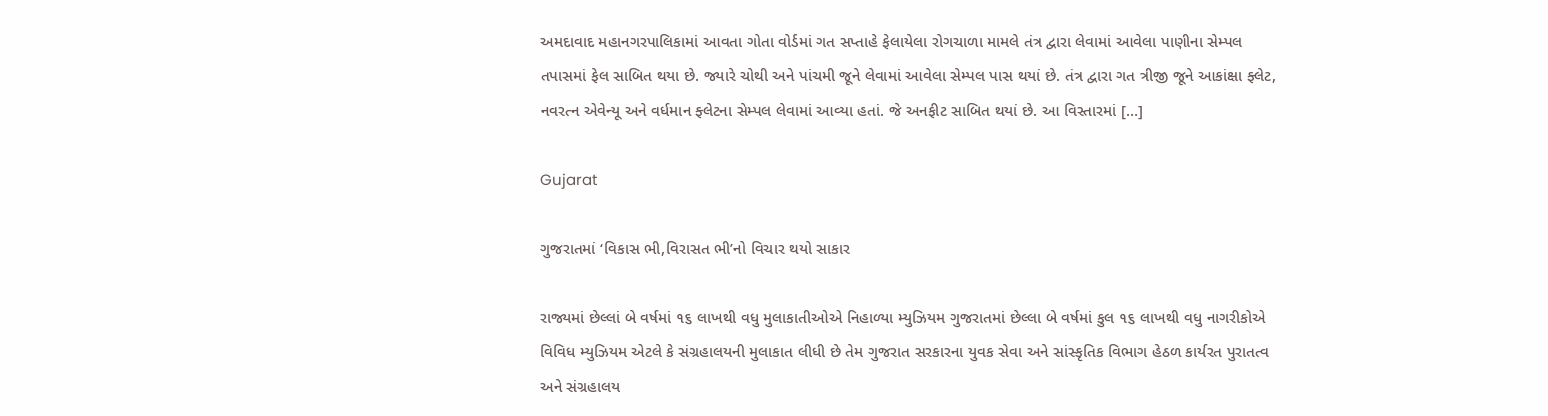અમદાવાદ મહાનગરપાલિકામાં આવતા ગોતા વોર્ડમાં ગત સપ્તાહે ફેલાયેલા રોગચાળા મામલે તંત્ર દ્વારા લેવામાં આવેલા પાણીના સેમ્પલ તપાસમાં ફેલ સાબિત થયા છે. જ્યારે ચોથી અને પાંચમી જૂને લેવામાં આવેલા સેમ્પલ પાસ થયાં છે. તંત્ર દ્વારા ગત ત્રીજી જૂને આકાંક્ષા ફ્લેટ, નવરત્ન એવેન્યૂ અને વર્ધમાન ફ્લેટના સેમ્પલ લેવામાં આવ્યા હતાં. જે અનફીટ સાબિત થયાં છે. આ વિસ્તારમાં […]

Gujarat

ગુજરાતમાં ‘વિકાસ ભી,વિરાસત ભી’નો વિચાર થયો સાકાર

રાજ્યમાં છેલ્લાં બે વર્ષમાં ૧૬ લાખથી વધુ મુલાકાતીઓએ નિહાળ્યા મ્યુઝિયમ ગુજરાતમાં છેલ્લા બે વર્ષમાં કુલ ૧૬ લાખથી વધુ નાગરીકોએ વિવિધ મ્યુઝિયમ એટલે કે સંગ્રહાલયની મુલાકાત લીધી છે તેમ ગુજરાત સરકારના યુવક સેવા અને સાંસ્કૃતિક વિભાગ હેઠળ કાર્યરત પુરાતત્વ અને સંગ્રહાલય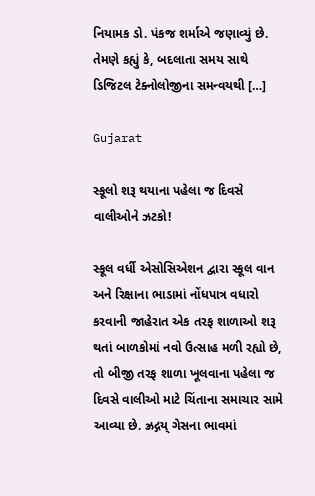નિયામક ડો. પંકજ શર્માએ જણાવ્યું છે. તેમણે કહ્યું કે, બદલાતા સમય સાથે ડિજિટલ ટેક્નોલોજીના સમન્વયથી […]

Gujarat

સ્કૂલો શરૂ થયાના પહેલા જ દિવસે વાલીઓને ઝટકો!

સ્કૂલ વર્ધી એસોસિએશન દ્વારા સ્કૂલ વાન અને રિક્ષાના ભાડામાં નોંધપાત્ર વધારો કરવાની જાહેરાત એક તરફ શાળાઓ શરૂ થતાં બાળકોમાં નવો ઉત્સાહ મળી રહ્યો છે, તો બીજી તરફ શાળા ખૂલવાના પહેલા જ દિવસે વાલીઓ માટે ચિંતાના સમાચાર સામે આવ્યા છે. ઝ્રદ્ગય્ ગેસના ભાવમાં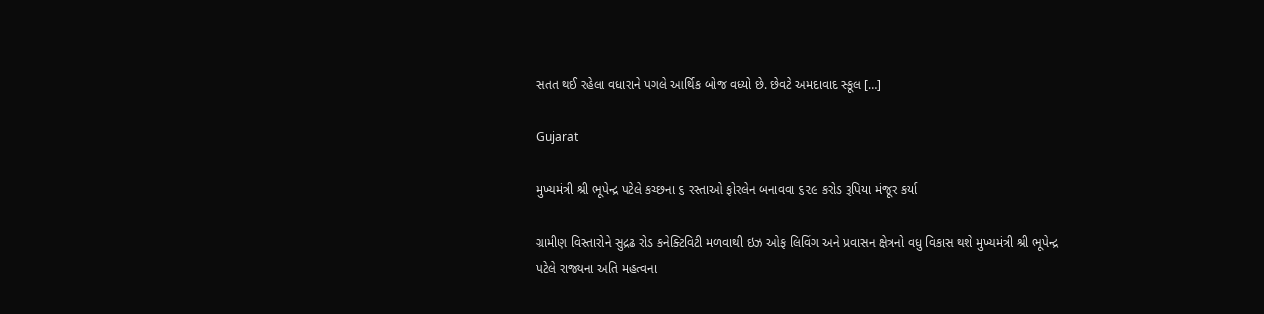સતત થઈ રહેલા વધારાને પગલે આર્થિક બોજ વધ્યો છે. છેવટે અમદાવાદ સ્કૂલ […]

Gujarat

મુખ્યમંત્રી શ્રી ભૂપેન્દ્ર પટેલે કચ્છના ૬ રસ્તાઓ ફોરલેન બનાવવા ૬૨૯ કરોડ રૂપિયા મંજૂર કર્યા

ગ્રામીણ વિસ્તારોને સુદ્રઢ રોડ કનેક્ટિવિટી મળવાથી ઇઝ ઓફ લિવિંગ અને પ્રવાસન ક્ષેત્રનો વધુ વિકાસ થશે મુખ્યમંત્રી શ્રી ભૂપેન્દ્ર પટેલે રાજ્યના અતિ મહત્વના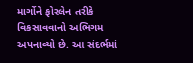માર્ગોને ફોરલેન તરીકે વિકસાવવાનો અભિગમ અપનાવ્યો છે. આ સંદર્ભમાં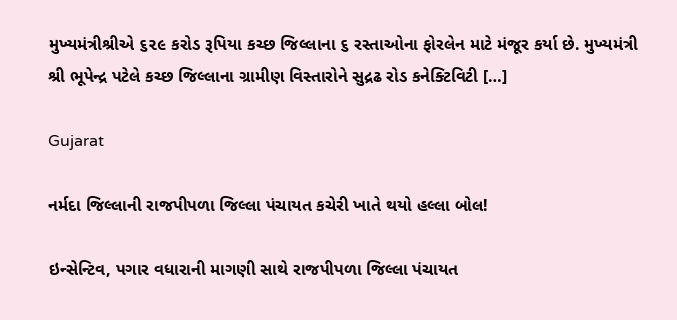મુખ્યમંત્રીશ્રીએ ૬૨૯ કરોડ રૂપિયા કચ્છ જિલ્લાના ૬ રસ્તાઓના ફોરલેન માટે મંજૂર કર્યા છે. મુખ્યમંત્રી શ્રી ભૂપેન્દ્ર પટેલે કચ્છ જિલ્લાના ગ્રામીણ વિસ્તારોને સુદ્રઢ રોડ કનેક્ટિવિટી […]

Gujarat

નર્મદા જિલ્લાની રાજપીપળા જિલ્લા પંચાયત કચેરી ખાતે થયો હલ્લા બોલ!

ઇન્સેન્ટિવ, પગાર વધારાની માગણી સાથે રાજપીપળા જિલ્લા પંચાયત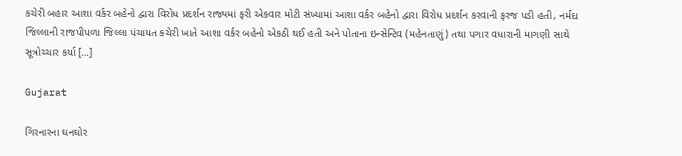કચેરી બહાર આશા વર્કર બહેનો દ્વારા વિરોધ પ્રદર્શન રાજ્યમાં ફરી એકવાર મોટી સંખ્યામાં આશા વર્કર બહેનો દ્વારા વિરોધ પ્રદર્શન કરવાની ફરજ પડી હતી, નર્મદા જિલ્લાની રાજપીપળા જિલ્લા પંચાયત કચેરી ખાતે આશા વર્કર બહેનો એકઠી થઈ હતી અને પોતાના ઇન્સેન્ટિવ (મહેનતાણું) તથા પગાર વધારાની માગણી સાથે સૂત્રોચ્ચાર કર્યા […]

Gujarat

ગિરનારના ઘનઘોર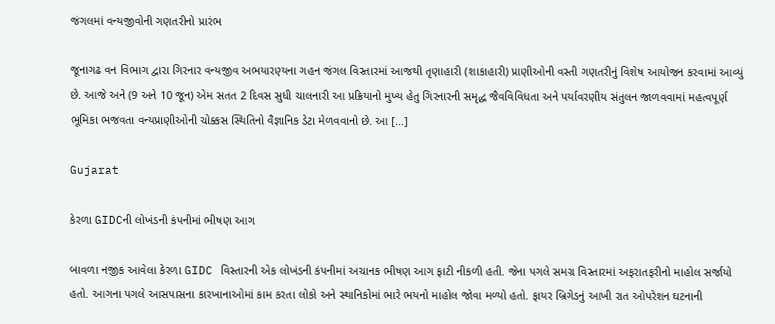જંગલમાં વન્યજીવોની ગણતરીનો પ્રારંભ

જૂનાગઢ વન વિભાગ દ્વારા ગિરનાર વન્યજીવ અભયારણ્યના ગહન જંગલ વિસ્તારમાં આજથી તૃણાહારી (શાકાહારી) પ્રાણીઓની વસ્તી ગણતરીનું વિશેષ આયોજન કરવામાં આવ્યું છે. આજે અને (9 અને 10 જૂન) એમ સતત 2 દિવસ સુધી ચાલનારી આ પ્રક્રિયાનો મુખ્ય હેતુ ગિરનારની સમૃદ્ધ જૈવવિવિધતા અને પર્યાવરણીય સંતુલન જાળવવામાં મહત્વપૂર્ણ ભૂમિકા ભજવતા વન્યપ્રાણીઓની ચોક્કસ સ્થિતિનો વૈજ્ઞાનિક ડેટા મેળવવાનો છે. આ […]

Gujarat

કેરળા GIDCની લોખંડની કંપનીમાં ભીષણ આગ

બાવળા નજીક આવેલા કેરળા GIDC વિસ્તારની એક લોખંડની કંપનીમાં અચાનક ભીષણ આગ ફાટી નીકળી હતી. જેના પગલે સમગ્ર વિસ્તારમાં અફરાતફરીનો માહોલ સર્જાયો હતો. આગના પગલે આસપાસના કારખાનાઓમાં કામ કરતા લોકો અને સ્થાનિકોમાં ભારે ભયનો માહોલ જોવા મળ્યો હતો. ફાયર બ્રિગેડનું આખી રાત ઓપરેશન ઘટનાની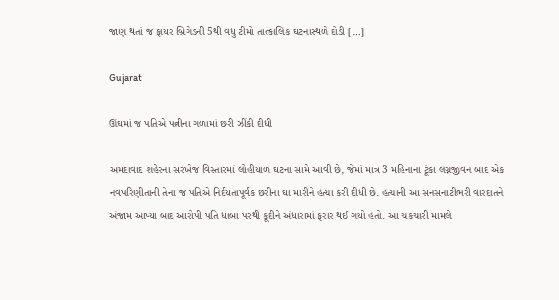જાણ થતાં જ ફાયર બ્રિગેડની 5થી વધુ ટીમો તાત્કાલિક ઘટનાસ્થળે દોડી […]

Gujarat

ઊંઘમાં જ પતિએ પત્નીના ગળામાં છરી ઝીંકી દીધી

અમદાવાદ શહેરના સરખેજ વિસ્તારમાં લોહીયાળ ઘટના સામે આવી છે, જેમાં માત્ર 3 મહિનાના ટૂંકા લગ્નજીવન બાદ એક નવપરિણીતાની તેના જ પતિએ નિર્દયતાપૂર્વક છરીના ઘા મારીને હત્યા કરી દીધી છે. હત્યાની આ સનસનાટીભરી વારદાતને અંજામ આપ્યા બાદ આરોપી પતિ ધાબા પરથી કૂદીને અંધારામાં ફરાર થઈ ગયો હતો. આ ચકચારી મામલે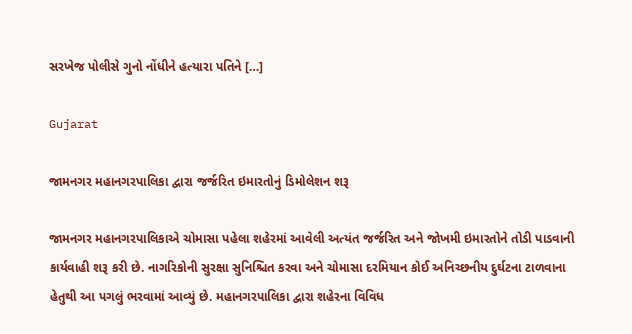સરખેજ પોલીસે ગુનો નોંધીને હત્યારા પતિને […]

Gujarat

જામનગર મહાનગરપાલિકા દ્વારા જર્જરિત ઇમારતોનું ડિમોલેશન શરૂ

જામનગર મહાનગરપાલિકાએ ચોમાસા પહેલા શહેરમાં આવેલી અત્યંત જર્જરિત અને જોખમી ઇમારતોને તોડી પાડવાની કાર્યવાહી શરૂ કરી છે. નાગરિકોની સુરક્ષા સુનિશ્ચિત કરવા અને ચોમાસા દરમિયાન કોઈ અનિચ્છનીય દુર્ઘટના ટાળવાના હેતુથી આ પગલું ભરવામાં આવ્યું છે. મહાનગરપાલિકા દ્વારા શહેરના વિવિધ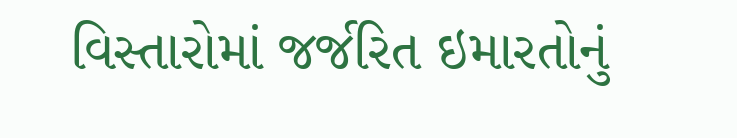વિસ્તારોમાં જર્જરિત ઇમારતોનું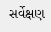સર્વેક્ષણ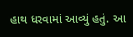હાથ ધરવામાં આવ્યું હતું. આ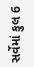સર્વેમાં કુલ 6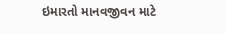ઇમારતો માનવજીવન માટે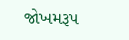જોખમરૂપ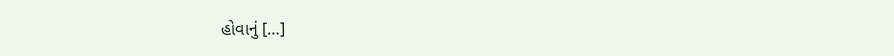હોવાનું […]